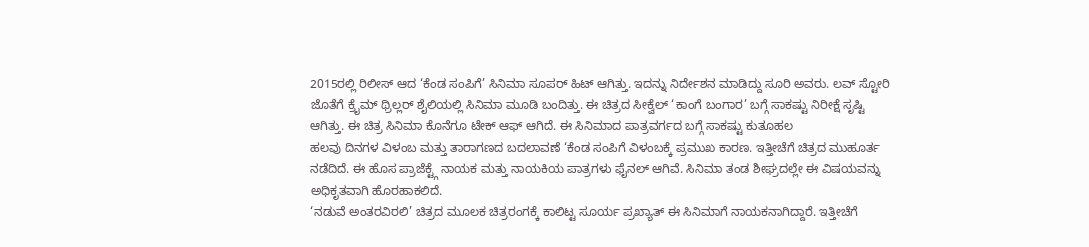2015ರಲ್ಲಿ ರಿಲೀಸ್ ಆದ ‘ಕೆಂಡ ಸಂಪಿಗೆ’ ಸಿನಿಮಾ ಸೂಪರ್ ಹಿಟ್ ಆಗಿತ್ತು. ಇದನ್ನು ನಿರ್ದೇಶನ ಮಾಡಿದ್ದು ಸೂರಿ ಅವರು. ಲವ್ ಸ್ಟೋರಿ ಜೊತೆಗೆ ಕ್ರೈಮ್ ಥ್ರಿಲ್ಲರ್ ಶೈಲಿಯಲ್ಲಿ ಸಿನಿಮಾ ಮೂಡಿ ಬಂದಿತ್ತು. ಈ ಚಿತ್ರದ ಸೀಕ್ವೆಲ್ ‘ಕಾಂಗೆ ಬಂಗಾರ’ ಬಗ್ಗೆ ಸಾಕಷ್ಟು ನಿರೀಕ್ಷೆ ಸೃಷ್ಟಿ ಆಗಿತ್ತು. ಈ ಚಿತ್ರ ಸಿನಿಮಾ ಕೊನೆಗೂ ಟೇಕ್ ಆಫ್ ಆಗಿದೆ. ಈ ಸಿನಿಮಾದ ಪಾತ್ರವರ್ಗದ ಬಗ್ಗೆ ಸಾಕಷ್ಟು ಕುತೂಹಲ
ಹಲವು ದಿನಗಳ ವಿಳಂಬ ಮತ್ತು ತಾರಾಗಣದ ಬದಲಾವಣೆ ‘ಕೆಂಡ ಸಂಪಿಗೆ ವಿಳಂಬಕ್ಕೆ ಪ್ರಮುಖ ಕಾರಣ. ಇತ್ತೀಚೆಗೆ ಚಿತ್ರದ ಮುಹೂರ್ತ ನಡೆದಿದೆ. ಈ ಹೊಸ ಪ್ರಾಜೆಕ್ಟ್ಗೆ ನಾಯಕ ಮತ್ತು ನಾಯಕಿಯ ಪಾತ್ರಗಳು ಫೈನಲ್ ಆಗಿವೆ. ಸಿನಿಮಾ ತಂಡ ಶೀಘ್ರದಲ್ಲೇ ಈ ವಿಷಯವನ್ನು ಅಧಿಕೃತವಾಗಿ ಹೊರಹಾಕಲಿದೆ.
‘ನಡುವೆ ಅಂತರವಿರಲಿ’ ಚಿತ್ರದ ಮೂಲಕ ಚಿತ್ರರಂಗಕ್ಕೆ ಕಾಲಿಟ್ಟ ಸೂರ್ಯ ಪ್ರಖ್ಯಾತ್ ಈ ಸಿನಿಮಾಗೆ ನಾಯಕನಾಗಿದ್ದಾರೆ. ಇತ್ತೀಚೆಗೆ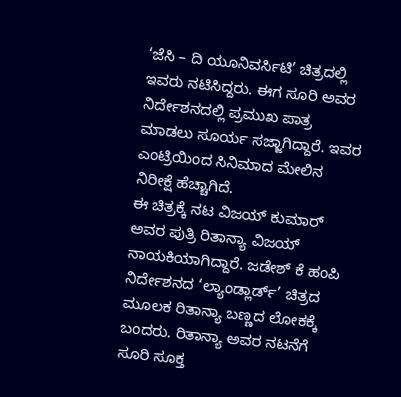‘ಜೆಸಿ – ದಿ ಯೂನಿವರ್ಸಿಟಿ’ ಚಿತ್ರದಲ್ಲಿ ಇವರು ನಟಿಸಿದ್ದರು. ಈಗ ಸೂರಿ ಅವರ ನಿರ್ದೇಶನದಲ್ಲಿ ಪ್ರಮುಖ ಪಾತ್ರ ಮಾಡಲು ಸೂರ್ಯ ಸಜ್ಜಾಗಿದ್ದಾರೆ. ಇವರ ಎಂಟ್ರಿಯಿಂದ ಸಿನಿಮಾದ ಮೇಲಿನ ನಿರೀಕ್ಷೆ ಹೆಚ್ಚಾಗಿದೆ.
ಈ ಚಿತ್ರಕ್ಕೆ ನಟ ವಿಜಯ್ ಕುಮಾರ್ ಅವರ ಪುತ್ರಿ ರಿತಾನ್ಯಾ ವಿಜಯ್ ನಾಯಕಿಯಾಗಿದ್ದಾರೆ. ಜಡೇಶ್ ಕೆ ಹಂಪಿ ನಿರ್ದೇಶನದ ‘ಲ್ಯಾಂಡ್ಲಾರ್ಡ್’ ಚಿತ್ರದ ಮೂಲಕ ರಿತಾನ್ಯಾ ಬಣ್ಣದ ಲೋಕಕ್ಕೆ ಬಂದರು. ರಿತಾನ್ಯಾ ಅವರ ನಟನೆಗೆ ಸೂರಿ ಸೂಕ್ತ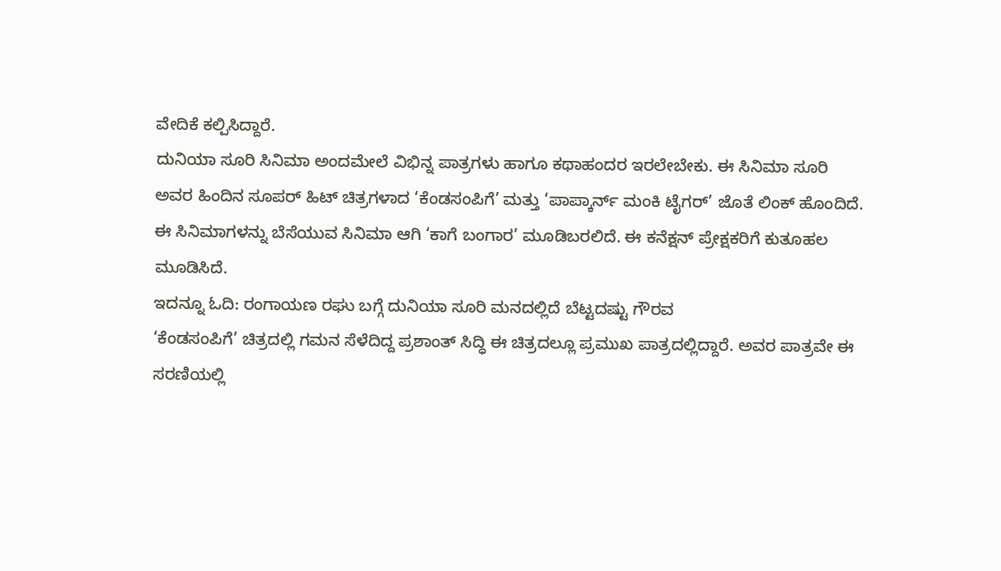ವೇದಿಕೆ ಕಲ್ಪಿಸಿದ್ದಾರೆ.
ದುನಿಯಾ ಸೂರಿ ಸಿನಿಮಾ ಅಂದಮೇಲೆ ವಿಭಿನ್ನ ಪಾತ್ರಗಳು ಹಾಗೂ ಕಥಾಹಂದರ ಇರಲೇಬೇಕು. ಈ ಸಿನಿಮಾ ಸೂರಿ ಅವರ ಹಿಂದಿನ ಸೂಪರ್ ಹಿಟ್ ಚಿತ್ರಗಳಾದ ‘ಕೆಂಡಸಂಪಿಗೆ’ ಮತ್ತು ‘ಪಾಪ್ಕಾರ್ನ್ ಮಂಕಿ ಟೈಗರ್’ ಜೊತೆ ಲಿಂಕ್ ಹೊಂದಿದೆ. ಈ ಸಿನಿಮಾಗಳನ್ನು ಬೆಸೆಯುವ ಸಿನಿಮಾ ಆಗಿ ‘ಕಾಗೆ ಬಂಗಾರ’ ಮೂಡಿಬರಲಿದೆ. ಈ ಕನೆಕ್ಷನ್ ಪ್ರೇಕ್ಷಕರಿಗೆ ಕುತೂಹಲ ಮೂಡಿಸಿದೆ.
ಇದನ್ನೂ ಓದಿ: ರಂಗಾಯಣ ರಘು ಬಗ್ಗೆ ದುನಿಯಾ ಸೂರಿ ಮನದಲ್ಲಿದೆ ಬೆಟ್ಟದಷ್ಟು ಗೌರವ
‘ಕೆಂಡಸಂಪಿಗೆ’ ಚಿತ್ರದಲ್ಲಿ ಗಮನ ಸೆಳೆದಿದ್ದ ಪ್ರಶಾಂತ್ ಸಿದ್ಧಿ ಈ ಚಿತ್ರದಲ್ಲೂ ಪ್ರಮುಖ ಪಾತ್ರದಲ್ಲಿದ್ದಾರೆ. ಅವರ ಪಾತ್ರವೇ ಈ ಸರಣಿಯಲ್ಲಿ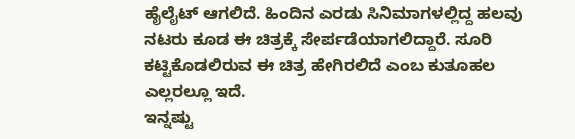ಹೈಲೈಟ್ ಆಗಲಿದೆ. ಹಿಂದಿನ ಎರಡು ಸಿನಿಮಾಗಳಲ್ಲಿದ್ದ ಹಲವು ನಟರು ಕೂಡ ಈ ಚಿತ್ರಕ್ಕೆ ಸೇರ್ಪಡೆಯಾಗಲಿದ್ದಾರೆ. ಸೂರಿ ಕಟ್ಟಿಕೊಡಲಿರುವ ಈ ಚಿತ್ರ ಹೇಗಿರಲಿದೆ ಎಂಬ ಕುತೂಹಲ ಎಲ್ಲರಲ್ಲೂ ಇದೆ.
ಇನ್ನಷ್ಟು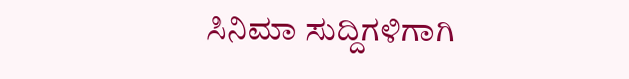ಸಿನಿಮಾ ಸುದ್ದಿಗಳಿಗಾಗಿ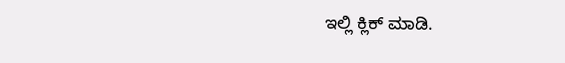ಇಲ್ಲಿ ಕ್ಲಿಕ್ ಮಾಡಿ.